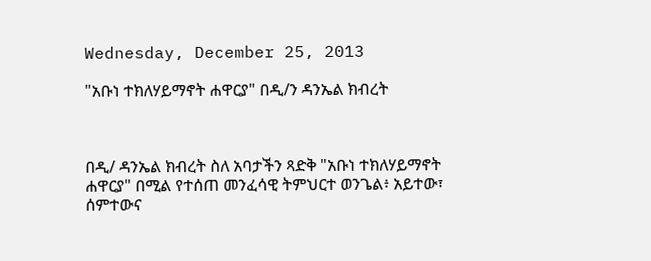Wednesday, December 25, 2013

"አቡነ ተክለሃይማኖት ሐዋርያ" በዲ/ን ዳንኤል ክብረት



በዲ/ ዳንኤል ክብረት ስለ አባታችን ጻድቅ "አቡነ ተክለሃይማኖት ሐዋርያ" በሚል የተሰጠ መንፈሳዊ ትምህርተ ወንጌል፥ አይተው፣ ሰምተውና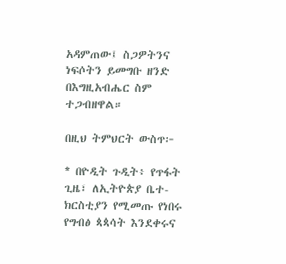አዳምጠው፤ ስጋዎትንና ነፍሶትን ይመግቡ ዘንድ በእግዚአብሔር ስም ተጋብዘዋል።

በዚህ ትምህርት ውስጥ፦

* በዮዲት ጉዲት፥ የጥፋት ጊዜ፣ ለኢትዮጵያ ቤተ-ክርስቲያን የሚመጡ የነበሩ የግብፅ ጳጳሳት እንደቀሩና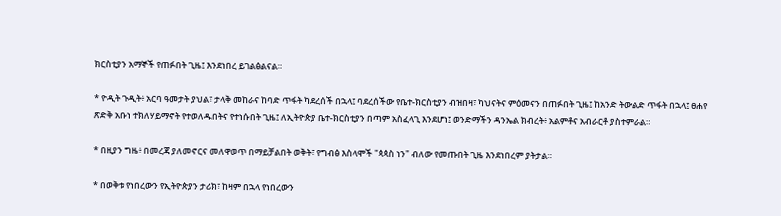ክርስቲያን አማኞች የጠፉበት ጊዜ፤ እንደነበረ ይገልፅልናል።

* ዮዲት ጉዲት፥ አርባ ዓመታት ያህል፣ ታላቅ መከራና ከባድ ጥፋት ካደረሰች በኋላ፤ ባደረሰችው የቤተ-ክርስቲያን ብዝበዛ፣ ካህናትና ምዕመናን በጠፉበት ጊዜ፤ ከአንድ ትውልድ ጥፋት በኋላ፤ ፀሐየ ጽድቅ አቡነ ተክለሃይማኖት የተወለዱበትና የተነሱበት ጊዜ፤ ለኢትዮጵያ ቤተ-ክርስቲያን በጣም አስፈላጊ እንደሆነ፤ ወንድማችን ዳንኤል ክብረት፥ አልምቶና አብራርቶ ያስተምራል።

* በዚያን ግዜ፥ በመረጃ ያለመኖርና መለዋወጥ በማይቻልበት ወቅት፣ የግብፅ እስላሞች "ጳጳስ ነን" ብለው የመጡበት ጊዜ እንደነበረም ያትታል።

* በወቅቱ የነበረውን የኢትዮጵያን ታሪክ፣ ከዛም በኋላ የነበረውን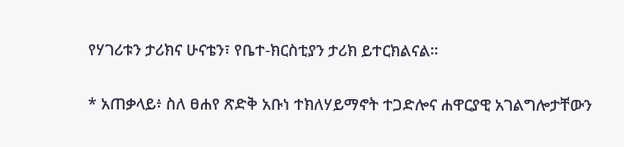የሃገሪቱን ታሪክና ሁናቴን፣ የቤተ-ክርስቲያን ታሪክ ይተርክልናል።

* አጠቃላይ፥ ስለ ፀሐየ ጽድቅ አቡነ ተክለሃይማኖት ተጋድሎና ሐዋርያዊ አገልግሎታቸውን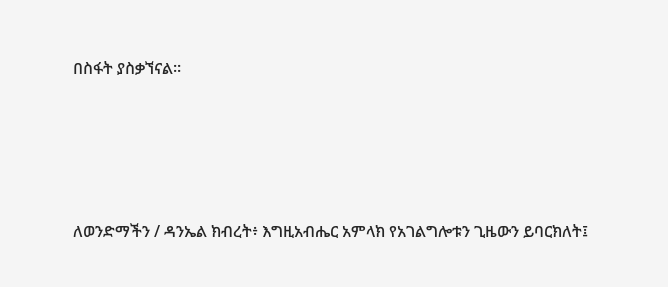በስፋት ያስቃኘናል።





ለወንድማችን / ዳንኤል ክብረት፥ እግዚአብሔር አምላክ የአገልግሎቱን ጊዜውን ይባርክለት፤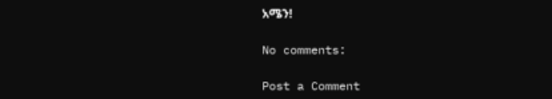አሜን!

No comments:

Post a Comment